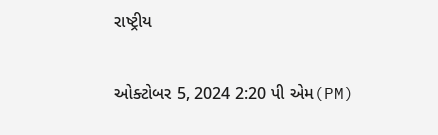રાષ્ટ્રીય

ઓક્ટોબર 5, 2024 2:20 પી એમ(PM)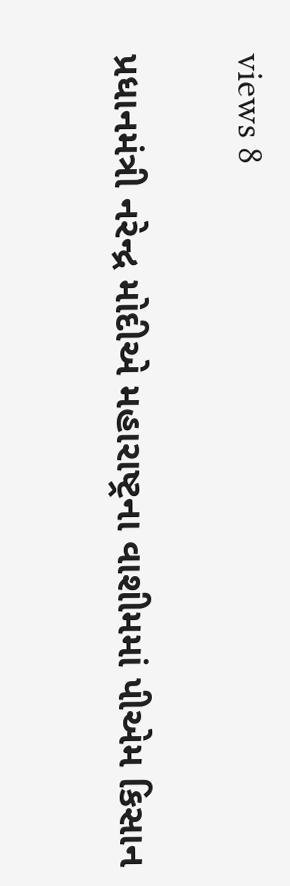views 8

પ્રધાનમંત્રી નરેન્દ્ર મોદીએ મહારાષ્ટ્રના વાશીમમાં પીએમ કિસાન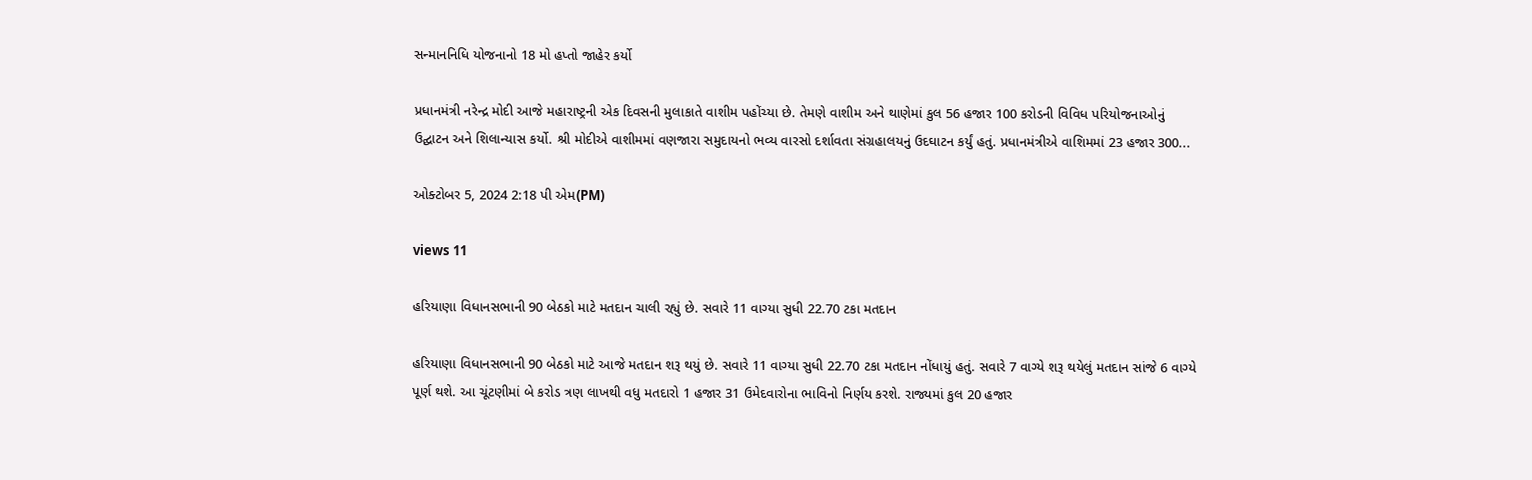સન્માનનિધિ યોજનાનો 18 મો હપ્તો જાહેર કર્યો

પ્રધાનમંત્રી નરેન્દ્ર મોદી આજે મહારાષ્ટ્રની એક દિવસની મુલાકાતે વાશીમ પહોંચ્યા છે. તેમણે વાશીમ અને થાણેમાં કુલ 56 હજાર 100 કરોડની વિવિધ પરિયોજનાઓનું ઉદ્ઘાટન અને શિલાન્યાસ કર્યો. શ્રી મોદીએ વાશીમમાં વણજારા સમુદાયનો ભવ્ય વારસો દર્શાવતા સંગ્રહાલયનું ઉદઘાટન કર્યું હતું. પ્રધાનમંત્રીએ વાશિમમાં 23 હજાર 300...

ઓક્ટોબર 5, 2024 2:18 પી એમ(PM)

views 11

હરિયાણા વિધાનસભાની 90 બેઠકો માટે મતદાન ચાલી રહ્યું છે. સવારે 11 વાગ્યા સુધી 22.70 ટકા મતદાન

હરિયાણા વિધાનસભાની 90 બેઠકો માટે આજે મતદાન શરૂ થયું છે. સવારે 11 વાગ્યા સુધી 22.70 ટકા મતદાન નોંધાયું હતું. સવારે 7 વાગ્યે શરૂ થયેલું મતદાન સાંજે 6 વાગ્યે પૂર્ણ થશે. આ ચૂંટણીમાં બે કરોડ ત્રણ લાખથી વધુ મતદારો 1 હજાર 31 ઉમેદવારોના ભાવિનો નિર્ણય કરશે. રાજ્યમાં કુલ 20 હજાર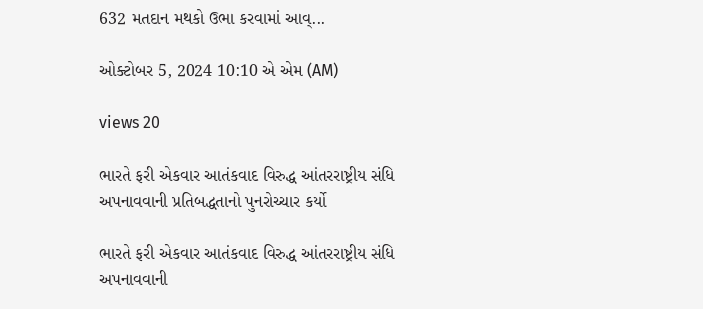632 મતદાન મથકો ઉભા કરવામાં આવ્...

ઓક્ટોબર 5, 2024 10:10 એ એમ (AM)

views 20

ભારતે ફરી એકવાર આતંકવાદ વિરુદ્ધ આંતરરાષ્ટ્રીય સંધિ અપનાવવાની પ્રતિબદ્ધતાનો પુનરોચ્ચાર કર્યો

ભારતે ફરી એકવાર આતંકવાદ વિરુદ્ધ આંતરરાષ્ટ્રીય સંધિ અપનાવવાની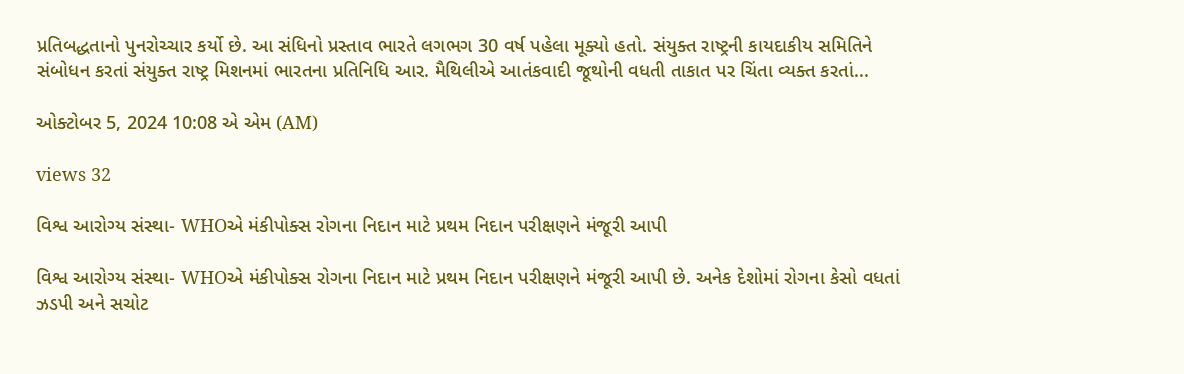પ્રતિબદ્ધતાનો પુનરોચ્ચાર કર્યો છે. આ સંધિનો પ્રસ્તાવ ભારતે લગભગ 30 વર્ષ પહેલા મૂક્યો હતો. સંયુક્ત રાષ્ટ્રની કાયદાકીય સમિતિને સંબોધન કરતાં સંયુક્ત રાષ્ટ્ર મિશનમાં ભારતના પ્રતિનિધિ આર. મૈથિલીએ આતંકવાદી જૂથોની વધતી તાકાત પર ચિંતા વ્યક્ત કરતાં...

ઓક્ટોબર 5, 2024 10:08 એ એમ (AM)

views 32

વિશ્વ આરોગ્ય સંસ્થા- WHOએ મંકીપોક્સ રોગના નિદાન માટે પ્રથમ નિદાન પરીક્ષણને મંજૂરી આપી

વિશ્વ આરોગ્ય સંસ્થા- WHOએ મંકીપોક્સ રોગના નિદાન માટે પ્રથમ નિદાન પરીક્ષણને મંજૂરી આપી છે. અનેક દેશોમાં રોગના કેસો વધતાં ઝડપી અને સચોટ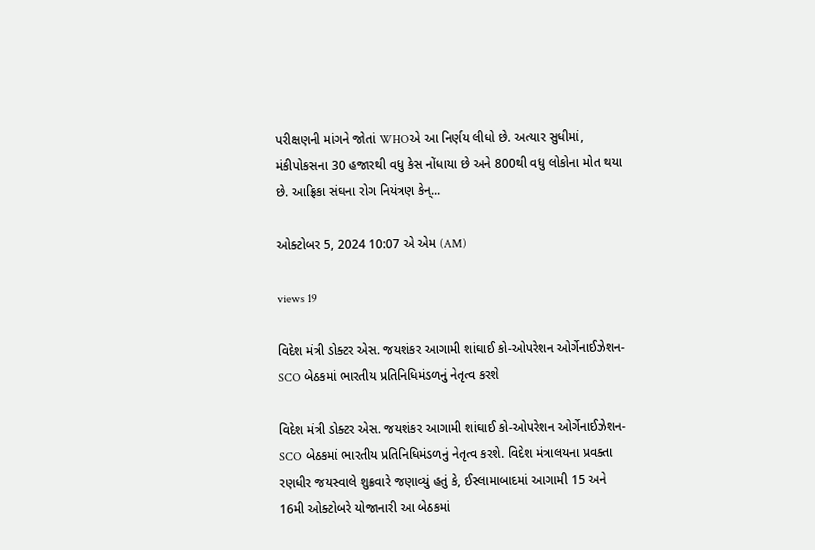પરીક્ષણની માંગને જોતાં WHOએ આ નિર્ણય લીધો છે. અત્યાર સુધીમાં, મંકીપોકસના 30 હજારથી વધુ કેસ નોંધાયા છે અને 800થી વધુ લોકોના મોત થયા છે. આફ્રિકા સંઘના રોગ નિયંત્રણ કેન્...

ઓક્ટોબર 5, 2024 10:07 એ એમ (AM)

views 19

વિદેશ મંત્રી ડોક્ટર એસ. જયશંકર આગામી શાંઘાઈ કો-ઓપરેશન ઓર્ગેનાઈઝેશન-SCO બેઠકમાં ભારતીય પ્રતિનિધિમંડળનું નેતૃત્વ કરશે

વિદેશ મંત્રી ડોક્ટર એસ. જયશંકર આગામી શાંઘાઈ કો-ઓપરેશન ઓર્ગેનાઈઝેશન-SCO બેઠકમાં ભારતીય પ્રતિનિધિમંડળનું નેતૃત્વ કરશે. વિદેશ મંત્રાલયના પ્રવક્તા રણધીર જયસ્વાલે શુક્રવારે જણાવ્યું હતું કે, ઈસ્લામાબાદમાં આગામી 15 અને 16મી ઓક્ટોબરે યોજાનારી આ બેઠકમાં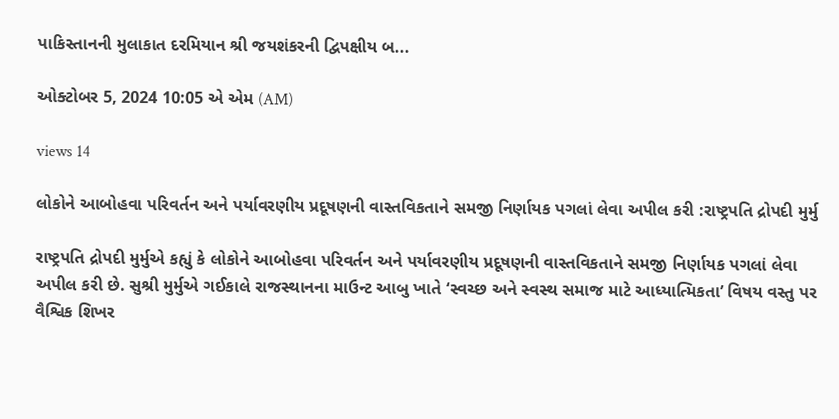પાકિસ્તાનની મુલાકાત દરમિયાન શ્રી જયશંકરની દ્વિપક્ષીય બ...

ઓક્ટોબર 5, 2024 10:05 એ એમ (AM)

views 14

લોકોને આબોહવા પરિવર્તન અને પર્યાવરણીય પ્રદૂષણની વાસ્તવિકતાને સમજી નિર્ણાયક પગલાં લેવા અપીલ કરી :રાષ્ટ્રપતિ દ્રોપદી મુર્મુ

રાષ્ટ્રપતિ દ્રોપદી મુર્મુએ કહ્યું કે લોકોને આબોહવા પરિવર્તન અને પર્યાવરણીય પ્રદૂષણની વાસ્તવિકતાને સમજી નિર્ણાયક પગલાં લેવા અપીલ કરી છે. સુશ્રી મુર્મુએ ગઈકાલે રાજસ્થાનના માઉન્ટ આબુ ખાતે ‘સ્વચ્છ અને સ્વસ્થ સમાજ માટે આધ્યાત્મિકતા’ વિષય વસ્તુ પર વૈશ્વિક શિખર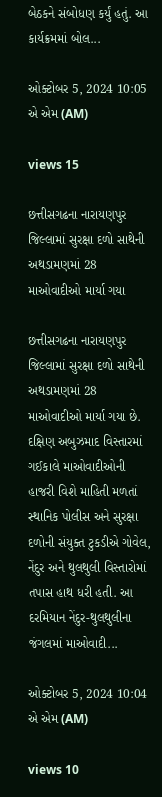બેઠકને સંબોધણ કર્યું હતું. આ કાર્યક્રમમાં બોલ...

ઓક્ટોબર 5, 2024 10:05 એ એમ (AM)

views 15

છત્તીસગઢના નારાયણપુર જિલ્લામાં સુરક્ષા દળો સાથેની અથડામણમાં 28 માઓવાદીઓ માર્યા ગયા

છત્તીસગઢના નારાયણપુર જિલ્લામાં સુરક્ષા દળો સાથેની અથડામણમાં 28 માઓવાદીઓ માર્યા ગયા છે. દક્ષિણ અબુઝમાદ વિસ્તારમાં ગઈકાલે માઓવાદીઓની હાજરી વિશે માહિતી મળતાં સ્થાનિક પોલીસ અને સુરક્ષા દળોની સંયુક્ત ટુકડીએ ગોવેલ, નેંદુર અને થુલથુલી વિસ્તારોમાં તપાસ હાથ ધરી હતી. આ દરમિયાન નેંદુર-થુલથુલીના જંગલમાં માઓવાદી...

ઓક્ટોબર 5, 2024 10:04 એ એમ (AM)

views 10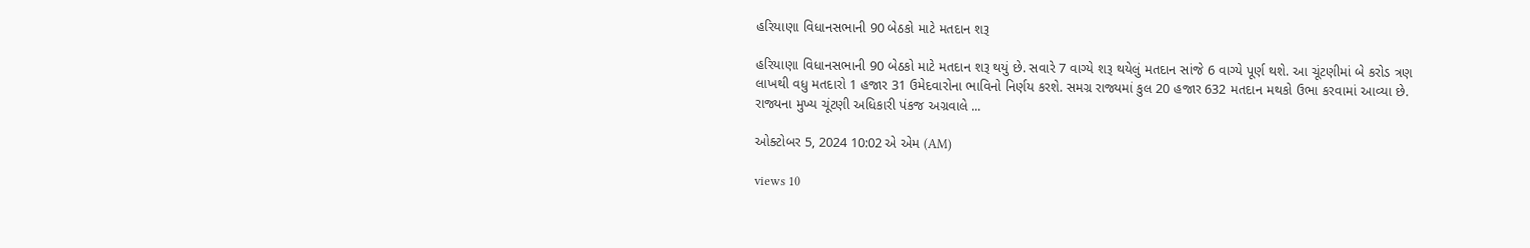હરિયાણા વિધાનસભાની 90 બેઠકો માટે મતદાન શરૂ

હરિયાણા વિધાનસભાની 90 બેઠકો માટે મતદાન શરૂ થયું છે. સવારે 7 વાગ્યે શરૂ થયેલું મતદાન સાંજે 6 વાગ્યે પૂર્ણ થશે. આ ચૂંટણીમાં બે કરોડ ત્રણ લાખથી વધુ મતદારો 1 હજાર 31 ઉમેદવારોના ભાવિનો નિર્ણય કરશે. સમગ્ર રાજ્યમાં કુલ 20 હજાર 632 મતદાન મથકો ઉભા કરવામાં આવ્યા છે. રાજ્યના મુખ્ય ચૂંટણી અધિકારી પંકજ અગ્રવાલે ...

ઓક્ટોબર 5, 2024 10:02 એ એમ (AM)

views 10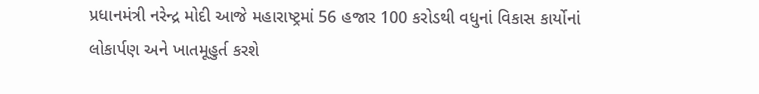પ્રધાનમંત્રી નરેન્દ્ર મોદી આજે મહારાષ્ટ્રમાં 56 હજાર 100 કરોડથી વધુનાં વિકાસ કાર્યોનાં લોકાર્પણ અને ખાતમૂહુર્ત કરશે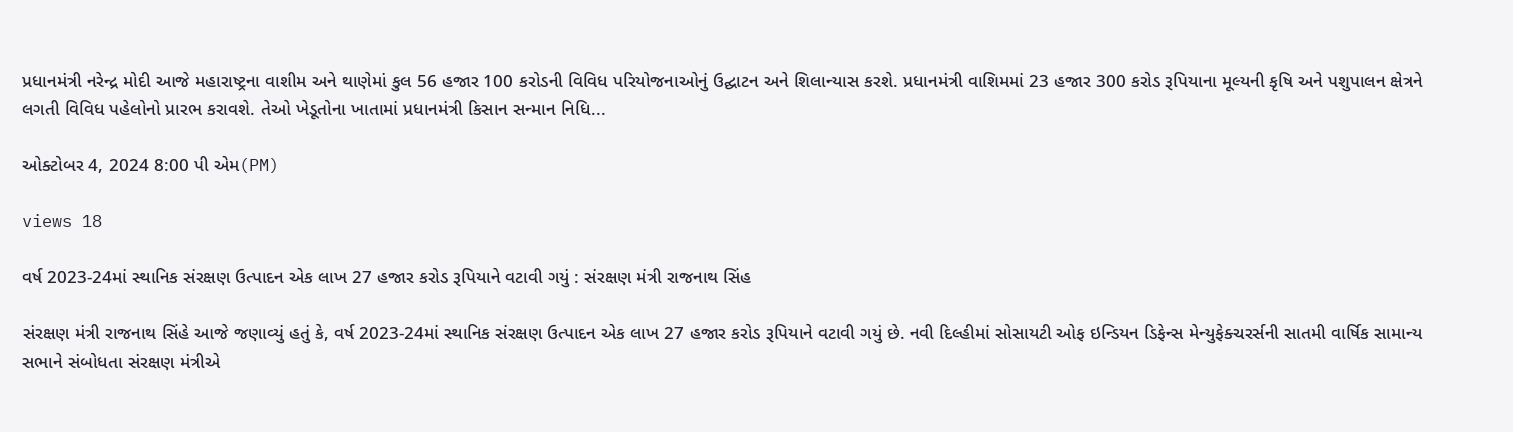પ્રધાનમંત્રી નરેન્દ્ર મોદી આજે મહારાષ્ટ્રના વાશીમ અને થાણેમાં કુલ 56 હજાર 100 કરોડની વિવિધ પરિયોજનાઓનું ઉદ્ઘાટન અને શિલાન્યાસ કરશે. પ્રધાનમંત્રી વાશિમમાં 23 હજાર 300 કરોડ રૂપિયાના મૂલ્યની કૃષિ અને પશુપાલન ક્ષેત્રને લગતી વિવિધ પહેલોનો પ્રારભ કરાવશે. તેઓ ખેડૂતોના ખાતામાં પ્રધાનમંત્રી કિસાન સન્માન નિધિ...

ઓક્ટોબર 4, 2024 8:00 પી એમ(PM)

views 18

વર્ષ 2023-24માં સ્થાનિક સંરક્ષણ ઉત્પાદન એક લાખ 27 હજાર કરોડ રૂપિયાને વટાવી ગયું : સંરક્ષણ મંત્રી રાજનાથ સિંહ

સંરક્ષણ મંત્રી રાજનાથ સિંહે આજે જણાવ્યું હતું કે, વર્ષ 2023-24માં સ્થાનિક સંરક્ષણ ઉત્પાદન એક લાખ 27 હજાર કરોડ રૂપિયાને વટાવી ગયું છે. નવી દિલ્હીમાં સોસાયટી ઓફ ઇન્ડિયન ડિફેન્સ મેન્યુફેક્ચરર્સની સાતમી વાર્ષિક સામાન્ય સભાને સંબોધતા સંરક્ષણ મંત્રીએ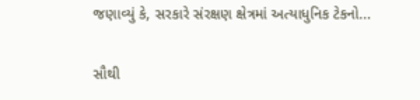જણાવ્યું કે, સરકારે સંરક્ષણ ક્ષેત્રમાં અત્યાધુનિક ટેકનો...

સૌથી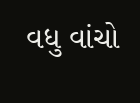વધુ વાંચો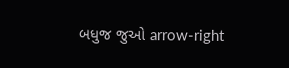બધુજ જુઓ arrow-right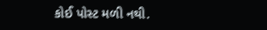કોઈ પોસ્ટ મળી નથી.